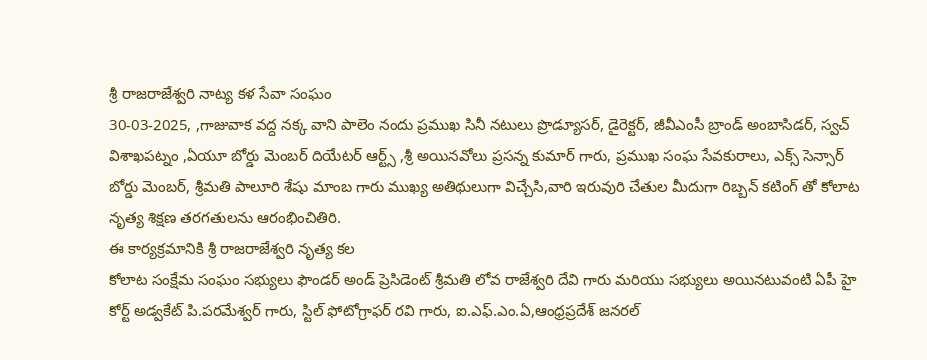శ్రీ రాజరాజేశ్వరి నాట్య కళ సేవా సంఘం
30-03-2025, ,గాజువాక వద్ద నక్క వాని పాలెం నందు ప్రముఖ సినీ నటులు ప్రొడ్యూసర్, డైరెక్టర్, జీవీఎంసీ బ్రాండ్ అంబాసిడర్, స్వచ్ విశాఖపట్నం ,ఏయూ బోర్డు మెంబర్ దియేటర్ ఆర్ట్స్ ,శ్రీ అయినవోలు ప్రసన్న కుమార్ గారు, ప్రముఖ సంఘ సేవకురాలు, ఎక్స్ సెన్సార్ బోర్డు మెంబర్, శ్రీమతి పాలూరి శేషు మాంబ గారు ముఖ్య అతిథులుగా విచ్చేసి,వారి ఇరువురి చేతుల మీదుగా రిబ్బన్ కటింగ్ తో కోలాట నృత్య శిక్షణ తరగతులను ఆరంభించితిరి.
ఈ కార్యక్రమానికి శ్రీ రాజరాజేశ్వరి నృత్య కల
కోలాట సంక్షేమ సంఘం సభ్యులు ఫౌండర్ అండ్ ప్రెసిడెంట్ శ్రీమతి లోవ రాజేశ్వరి దేవి గారు మరియు సభ్యులు అయినటువంటి ఏపీ హై కోర్ట్ అడ్వకేట్ పి.పరమేశ్వర్ గారు, స్టిల్ ఫోటోగ్రాఫర్ రవి గారు, ఐ.ఎఫ్.ఎం.ఏ,ఆంధ్రప్రదేశ్ జనరల్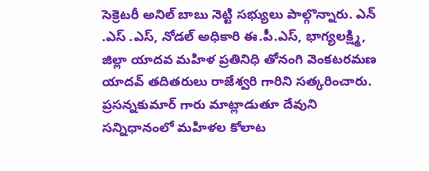సెక్రెటరీ అనిల్ బాబు నెట్టి సభ్యులు పాల్గొన్నారు. ఎన్ .ఎస్ .ఎస్, నోడల్ అధికారి ఈ.పీ.ఎస్, భాగ్యలక్ష్మి, జిల్లా యాదవ మహిళ ప్రతినిధి తోనంగి వెంకటరమణ యాదవ్ తదితరులు రాజేశ్వరి గారిని సత్కరించారు.
ప్రసన్నకుమార్ గారు మాట్లాడుతూ దేవుని సన్నిధానంలో మహిళల కోలాట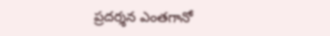ప్రదర్శన ఎంతగానో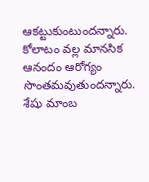ఆకట్టుకుంటుందన్నారు. కోలాటం వల్ల మానసిక ఆనందం ఆరోగ్యం సొంతమవుతుందన్నారు. శేషు మాంబ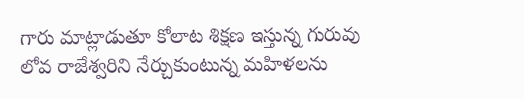గారు మాట్లాడుతూ కోలాట శిక్షణ ఇస్తున్న గురువు లోవ రాజేశ్వరిని నేర్చుకుంటున్న మహిళలను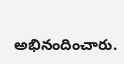అభినందించారు.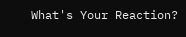What's Your Reaction?